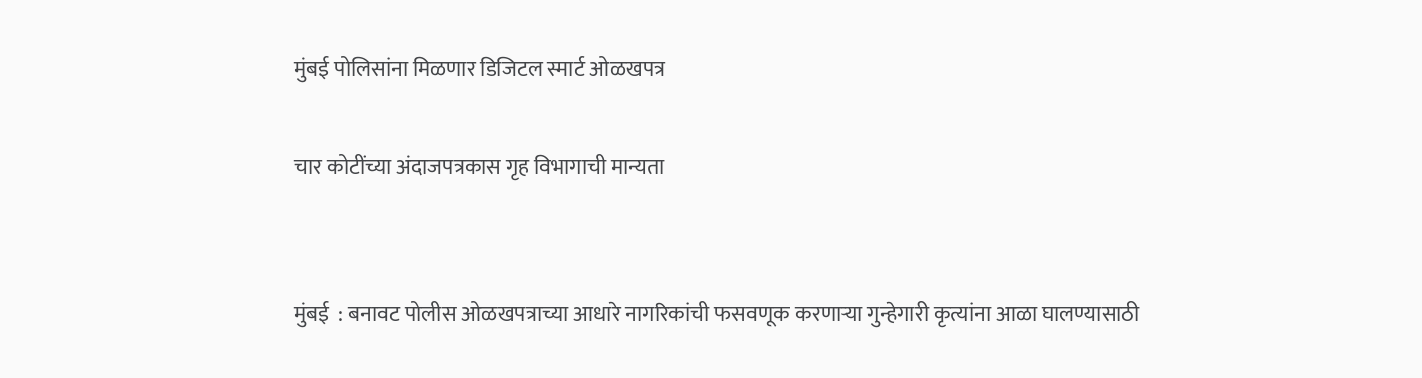मुंबई पोलिसांना मिळणार डिजिटल स्मार्ट ओळखपत्र

चार कोटींच्या अंदाजपत्रकास गृह विभागाची मान्यता


मुंबई  : बनावट पोलीस ओळखपत्राच्या आधारे नागरिकांची फसवणूक करणाऱ्या गुन्हेगारी कृत्यांना आळा घालण्यासाठी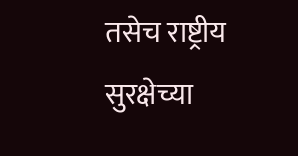तसेच राष्ट्रीय सुरक्षेच्या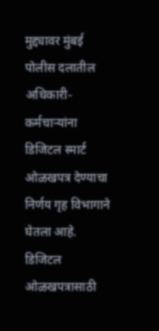मुद्द्यावर मुंबई पोलीस दलातील अधिकारी-कर्मचाऱ्यांना डिजिटल स्मार्ट ओळखपत्र देण्याचा निर्णय गृह विभागाने घेतला आहे. डिजिटल ओळखपत्रासाठी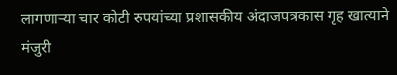लागणाऱ्या चार कोटी रुपयांच्या प्रशासकीय अंदाजपत्रकास गृह खात्याने मंजुरी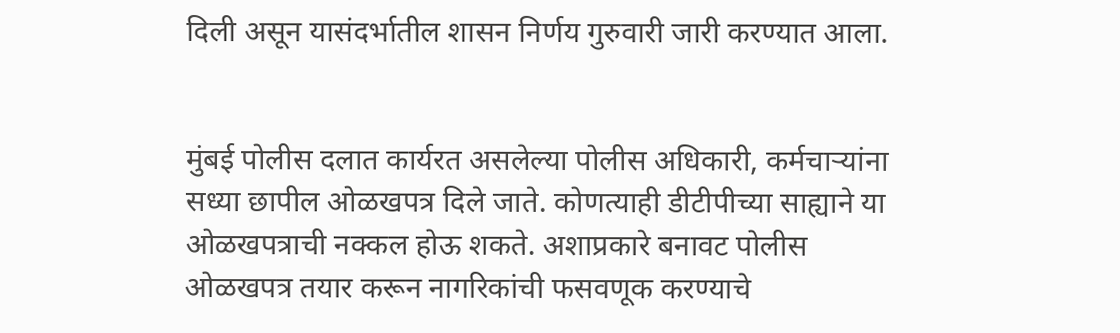दिली असून यासंदर्भातील शासन निर्णय गुरुवारी जारी करण्यात आला.


मुंबई पोलीस दलात कार्यरत असलेल्या पोलीस अधिकारी, कर्मचाऱ्यांना सध्या छापील ओळखपत्र दिले जाते. कोणत्याही डीटीपीच्या साह्याने या ओळखपत्राची नक्कल होऊ शकते. अशाप्रकारे बनावट पोलीस ओळखपत्र तयार करून नागरिकांची फसवणूक करण्याचे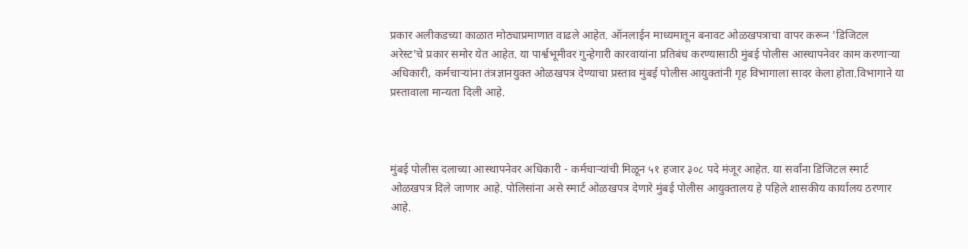प्रकार अलीकडच्या काळात मोठ्याप्रमाणात वाढले आहेत. ऑनलाईन माध्यमातून बनावट ओळखपत्राचा वापर करून 'डिजिटल अरेस्ट'चे प्रकार समोर येत आहेत. या पार्श्वभूमीवर गुन्हेगारी कारवायांना प्रतिबंध करण्यासाठी मुंबई पोलीस आस्थापनेवर काम करणाऱ्या अधिकारी, कर्मचाऱ्यांना तंत्रज्ञानयुक्त ओळखपत्र देण्याचा प्रस्ताव मुंबई पोलीस आयुक्तांनी गृह विभागाला सादर केला होता.विभागाने या प्रस्तावाला मान्यता दिली आहे.



मुंबई पोलीस दलाच्या आस्थापनेवर अधिकारी - कर्मचाऱ्यांची मिळून ५१ हजार ३०८ पदे मंजूर आहेत. या सर्वांना डिजिटल स्मार्ट ओळखपत्र दिले जाणार आहे. पोलिसांना असे स्मार्ट ओळखपत्र देणारे मुंबई पोलीस आयुक्तालय हे पहिले शासकीय कार्यालय ठरणार आहे.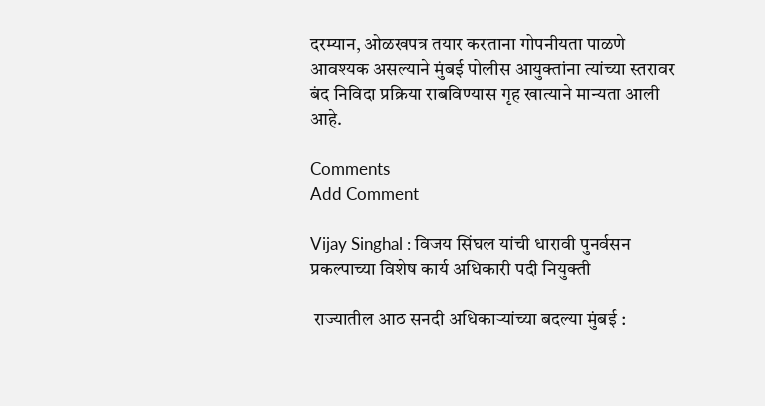दरम्यान, ओळखपत्र तयार करताना गोपनीयता पाळणे आवश्यक असल्याने मुंबई पोलीस आयुक्तांना त्यांच्या स्तरावर बंद निविदा प्रक्रिया राबविण्यास गृह खात्याने मान्यता आली आहे.

Comments
Add Comment

Vijay Singhal : विजय सिंघल यांची धारावी पुनर्वसन प्रकल्पाच्या विशेष कार्य अधिकारी पदी नियुक्ती

 राज्यातील आठ सनदी अधिकाऱ्यांच्या बदल्या मुंबई :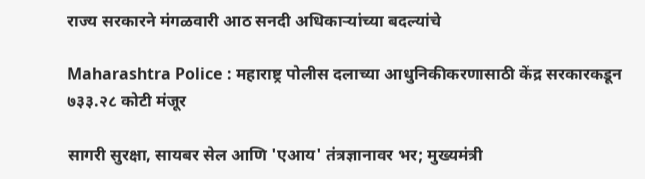राज्य सरकारने मंगळवारी आठ सनदी अधिकाऱ्यांच्या बदल्यांचे

Maharashtra Police : महाराष्ट्र पोलीस दलाच्या आधुनिकीकरणासाठी केंद्र सरकारकडून ७३३.२८ कोटी मंजूर

सागरी सुरक्षा, सायबर सेल आणि 'एआय' तंत्रज्ञानावर भर; मुख्यमंत्री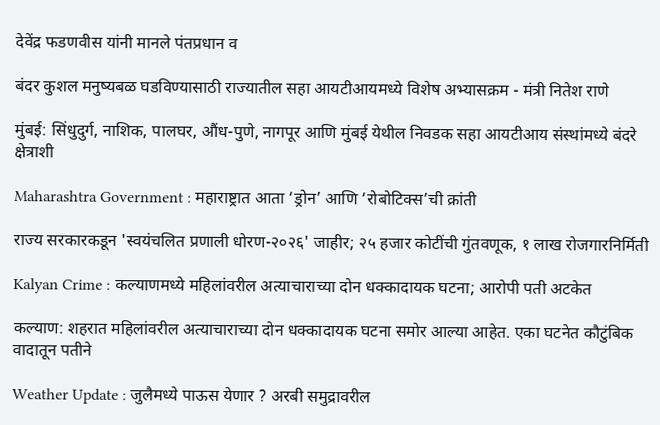देवेंद्र फडणवीस यांनी मानले पंतप्रधान व

बंदर कुशल मनुष्यबळ घडविण्यासाठी राज्यातील सहा आयटीआयमध्ये विशेष अभ्यासक्रम - मंत्री नितेश राणे

मुंबई: सिंधुदुर्ग, नाशिक, पालघर, औंध-पुणे, नागपूर आणि मुंबई येथील निवडक सहा आयटीआय संस्थांमध्ये बंदरे क्षेत्राशी

Maharashtra Government : महाराष्ट्रात आता ‘ड्रोन’ आणि ‘रोबोटिक्स’ची क्रांती

राज्य सरकारकडून 'स्वयंचलित प्रणाली धोरण-२०२६' जाहीर; २५ हजार कोटींची गुंतवणूक, १ लाख रोजगारनिर्मिती

Kalyan Crime : कल्याणमध्ये महिलांवरील अत्याचाराच्या दोन धक्कादायक घटना; आरोपी पती अटकेत

कल्याण: शहरात महिलांवरील अत्याचाराच्या दोन धक्कादायक घटना समोर आल्या आहेत. एका घटनेत कौटुंबिक वादातून पतीने

Weather Update : जुलैमध्ये पाऊस येणार ? अरबी समुद्रावरील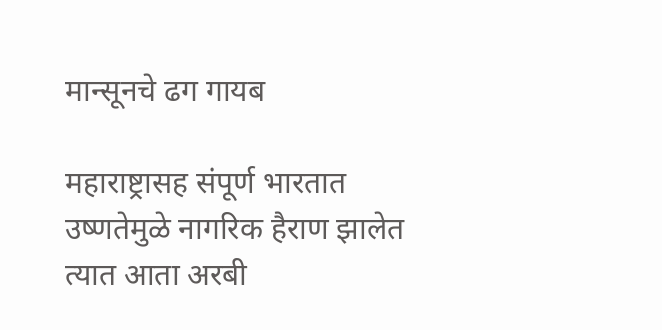मान्सूनचे ढग गायब

महाराष्ट्रासह संपूर्ण भारतात उष्णतेमुळे नागरिक हैराण झालेत त्यात आता अरबी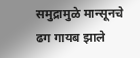समुद्रामुळे मान्सूनचे ढग गायब झाले